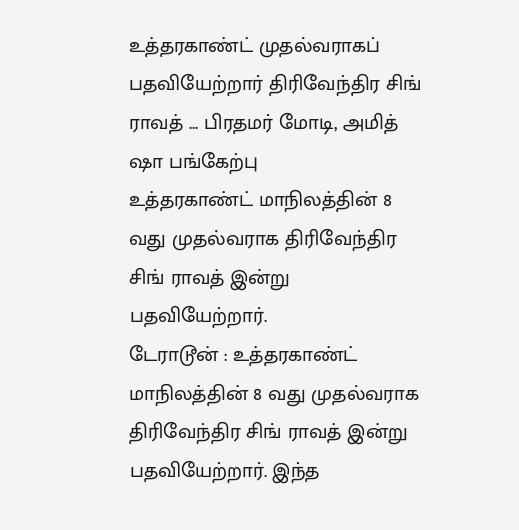உத்தரகாண்ட் முதல்வராகப் பதவியேற்றார் திரிவேந்திர சிங் ராவத் ... பிரதமர் மோடி, அமித் ஷா பங்கேற்பு
உத்தரகாண்ட் மாநிலத்தின் 8 வது முதல்வராக திரிவேந்திர சிங் ராவத் இன்று பதவியேற்றார்.
டேராடூன் : உத்தரகாண்ட் மாநிலத்தின் 8 வது முதல்வராக திரிவேந்திர சிங் ராவத் இன்று பதவியேற்றார். இந்த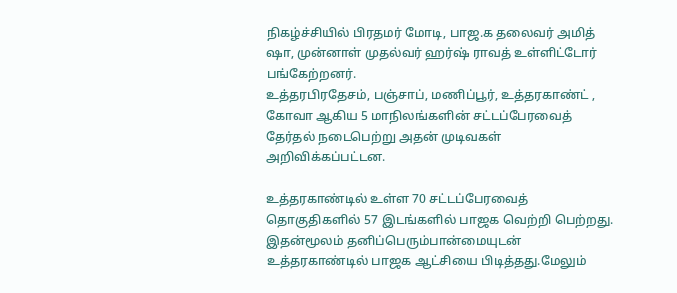நிகழ்ச்சியில் பிரதமர் மோடி, பாஜ.க தலைவர் அமித் ஷா, முன்னாள் முதல்வர் ஹர்ஷ் ராவத் உள்ளிட்டோர் பங்கேற்றனர்.
உத்தரபிரதேசம், பஞ்சாப், மணிப்பூர், உத்தரகாண்ட் , கோவா ஆகிய 5 மாநிலங்களின் சட்டப்பேரவைத் தேர்தல் நடைபெற்று அதன் முடிவகள் அறிவிக்கப்பட்டன.

உத்தரகாண்டில் உள்ள 70 சட்டப்பேரவைத் தொகுதிகளில் 57 இடங்களில் பாஜக வெற்றி பெற்றது. இதன்மூலம் தனிப்பெரும்பான்மையுடன் உத்தரகாண்டில் பாஜக ஆட்சியை பிடித்தது.மேலும்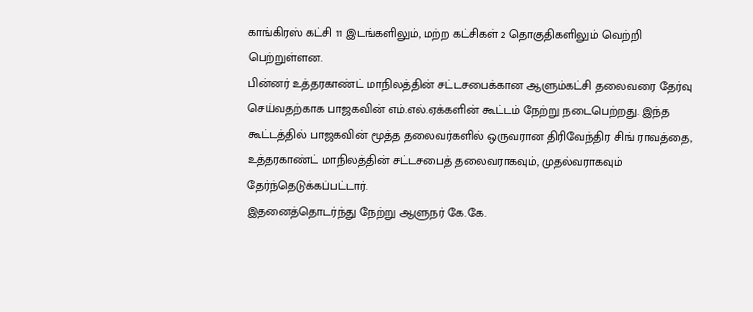காங்கிரஸ் கட்சி 11 இடங்களிலும், மற்ற கட்சிகள் 2 தொகுதிகளிலும் வெற்றி பெற்றுள்ளன.
பின்னர் உத்தரகாண்ட் மாநிலத்தின் சட்டசபைக்கான ஆளும்கட்சி தலைவரை தேர்வு செய்வதற்காக பாஜகவின் எம்.எல்.ஏக்களின் கூட்டம் நேற்று நடைபெற்றது. இந்த கூட்டத்தில் பாஜகவின் மூத்த தலைவர்களில் ஒருவரான திரிவேந்திர சிங் ராவத்தை, உத்தரகாண்ட் மாநிலத்தின் சட்டசபைத் தலைவராகவும், முதல்வராகவும் தேர்ந்தெடுக்கப்பட்டார்.
இதனைத்தொடர்ந்து நேற்று ஆளுநர் கே.கே.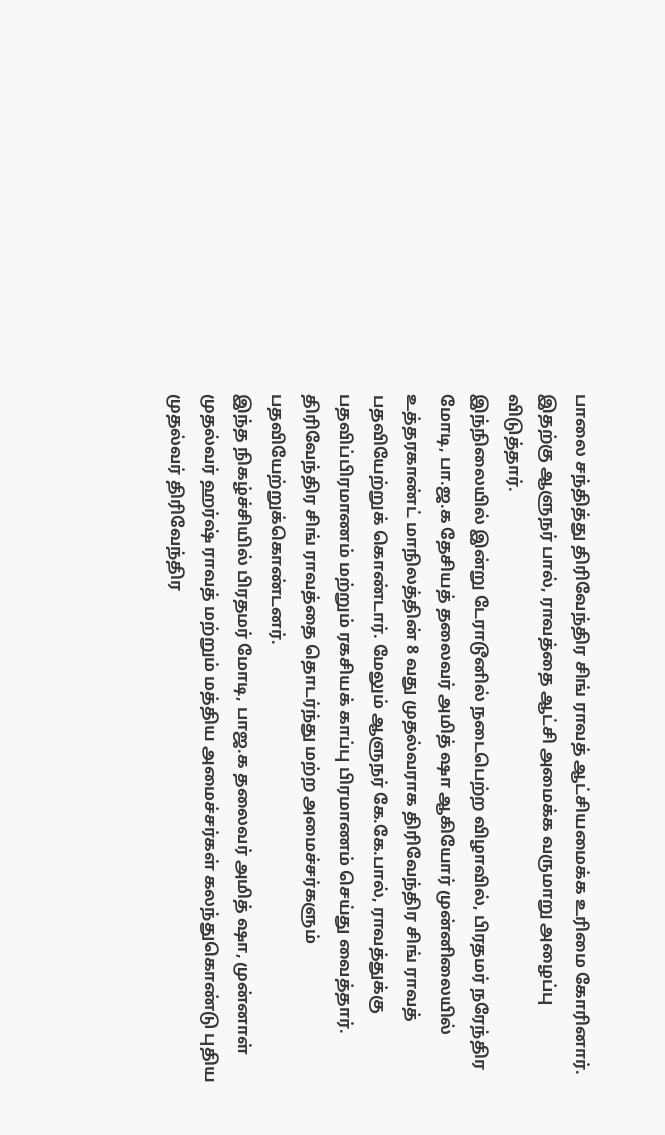பாலை சந்தித்து திரிவேந்திர சிங் ராவத் ஆட்சியமைக்க உரிமை கோரினார். இதற்கு ஆளுநர் பால், ராவத்தை ஆட்சி அமைக்க வருமாறு அழைப்பு விடுத்தார்.
இந்நிலையில் இன்று டேராடூனில் நடைபெற்ற விழாவில், பிரதமர் நரேந்திர மோடி, பா.ஜ.க தேசியத் தலைவர் அமித் ஷா ஆகியோர் முன்னிலையில் உத்தரகாண்ட் மாநிலத்தின் 8 வது முதல்வராக திரிவேந்திர சிங் ராவத் பதவியேற்றுக் கொண்டார். மேலும் ஆளுநர் கே.கே.பால், ராவத்துக்கு பதவிப்பிரமாணம் மற்றும் ரகசியக் காப்பு பிரமாணம் செய்து வைத்தார். திரிவேந்திர சிங் ராவத்தை தொடர்ந்து மற்ற அமைச்சர்களும் பதவியேற்றுக்கொண்டனர்.
இந்த நிகழ்ச்சியில் பிரதமர் மோடி, பாஜ.க தலைவர் அமித் ஷா, முன்னாள் முதல்வர் ஹர்ஷ் ராவத் மற்றும் மத்திய அமைச்சர்கள் கலந்துகொண்டு புதிய முதல்வர் திரிவேந்திர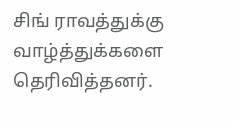சிங் ராவத்துக்கு வாழ்த்துக்களை தெரிவித்தனர்.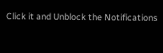Click it and Unblock the Notifications